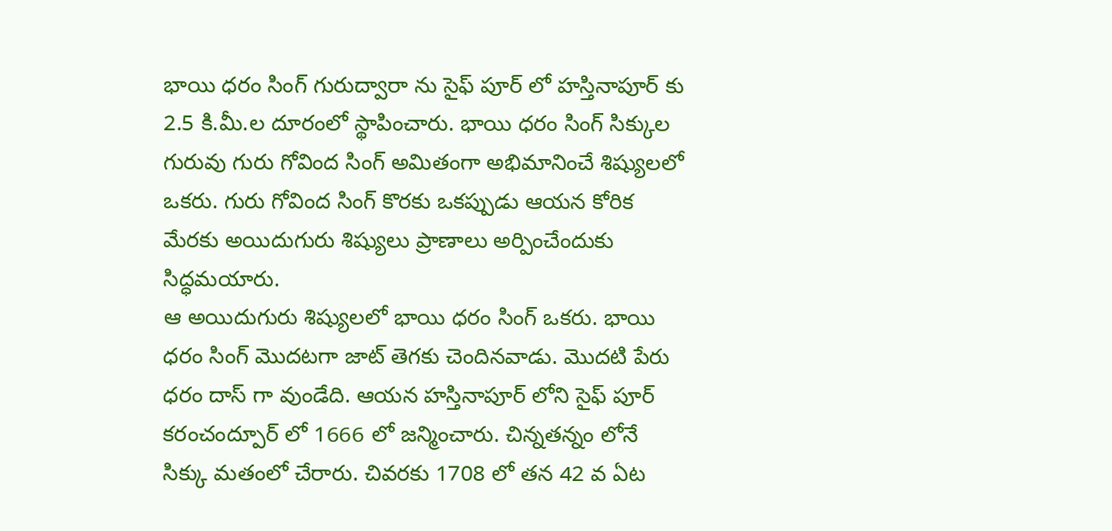భాయి ధరం సింగ్ గురుద్వారా ను సైఫ్ పూర్ లో హస్తినాపూర్ కు 2.5 కి.మీ.ల దూరంలో స్థాపించారు. భాయి ధరం సింగ్ సిక్కుల గురువు గురు గోవింద సింగ్ అమితంగా అభిమానించే శిష్యులలో ఒకరు. గురు గోవింద సింగ్ కొరకు ఒకప్పుడు ఆయన కోరిక మేరకు అయిదుగురు శిష్యులు ప్రాణాలు అర్పించేందుకు సిద్ధమయారు.
ఆ అయిదుగురు శిష్యులలో భాయి ధరం సింగ్ ఒకరు. భాయి ధరం సింగ్ మొదటగా జాట్ తెగకు చెందినవాడు. మొదటి పేరు ధరం దాస్ గా వుండేది. ఆయన హస్తినాపూర్ లోని సైఫ్ పూర్ కరంచంద్పూర్ లో 1666 లో జన్మించారు. చిన్నతన్నం లోనే సిక్కు మతంలో చేరారు. చివరకు 1708 లో తన 42 వ ఏట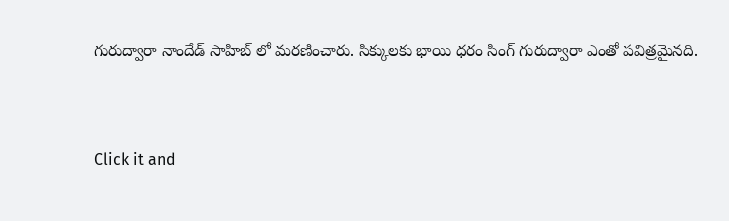గురుద్వారా నాందేడ్ సాహిబ్ లో మరణించారు. సిక్కులకు భాయి ధరం సింగ్ గురుద్వారా ఎంతో పవిత్రమైనది.



Click it and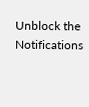Unblock the Notifications